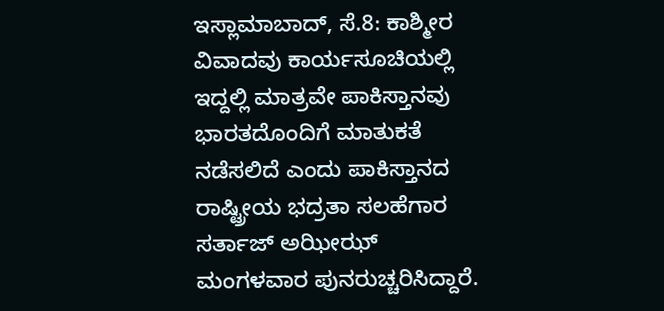ಇಸ್ಲಾಮಾಬಾದ್, ಸೆ.8: ಕಾಶ್ಮೀರ ವಿವಾದವು ಕಾರ್ಯಸೂಚಿಯಲ್ಲಿ ಇದ್ದಲ್ಲಿ ಮಾತ್ರವೇ ಪಾಕಿಸ್ತಾನವು ಭಾರತದೊಂದಿಗೆ ಮಾತುಕತೆ ನಡೆಸಲಿದೆ ಎಂದು ಪಾಕಿಸ್ತಾನದ ರಾಷ್ಟ್ರೀಯ ಭದ್ರತಾ ಸಲಹೆಗಾರ ಸರ್ತಾಜ್ ಅಝೀಝ್ ಮಂಗಳವಾರ ಪುನರುಚ್ಚರಿಸಿದ್ದಾರೆ.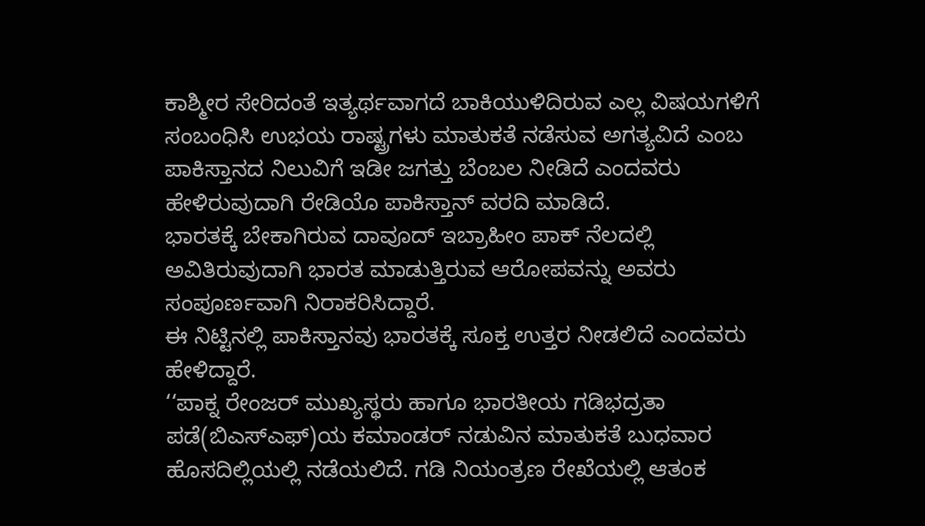ಕಾಶ್ಮೀರ ಸೇರಿದಂತೆ ಇತ್ಯರ್ಥವಾಗದೆ ಬಾಕಿಯುಳಿದಿರುವ ಎಲ್ಲ ವಿಷಯಗಳಿಗೆ ಸಂಬಂಧಿಸಿ ಉಭಯ ರಾಷ್ಟ್ರಗಳು ಮಾತುಕತೆ ನಡೆಸುವ ಅಗತ್ಯವಿದೆ ಎಂಬ ಪಾಕಿಸ್ತಾನದ ನಿಲುವಿಗೆ ಇಡೀ ಜಗತ್ತು ಬೆಂಬಲ ನೀಡಿದೆ ಎಂದವರು ಹೇಳಿರುವುದಾಗಿ ರೇಡಿಯೊ ಪಾಕಿಸ್ತಾನ್ ವರದಿ ಮಾಡಿದೆ.
ಭಾರತಕ್ಕೆ ಬೇಕಾಗಿರುವ ದಾವೂದ್ ಇಬ್ರಾಹೀಂ ಪಾಕ್ ನೆಲದಲ್ಲಿ ಅವಿತಿರುವುದಾಗಿ ಭಾರತ ಮಾಡುತ್ತಿರುವ ಆರೋಪವನ್ನು ಅವರು ಸಂಪೂರ್ಣವಾಗಿ ನಿರಾಕರಿಸಿದ್ದಾರೆ.
ಈ ನಿಟ್ಟಿನಲ್ಲಿ ಪಾಕಿಸ್ತಾನವು ಭಾರತಕ್ಕೆ ಸೂಕ್ತ ಉತ್ತರ ನೀಡಲಿದೆ ಎಂದವರು ಹೇಳಿದ್ದಾರೆ.
‘‘ಪಾಕ್ನ ರೇಂಜರ್ ಮುಖ್ಯಸ್ಥರು ಹಾಗೂ ಭಾರತೀಯ ಗಡಿಭದ್ರತಾ ಪಡೆ(ಬಿಎಸ್ಎಫ್)ಯ ಕಮಾಂಡರ್ ನಡುವಿನ ಮಾತುಕತೆ ಬುಧವಾರ ಹೊಸದಿಲ್ಲಿಯಲ್ಲಿ ನಡೆಯಲಿದೆ. ಗಡಿ ನಿಯಂತ್ರಣ ರೇಖೆಯಲ್ಲಿ ಆತಂಕ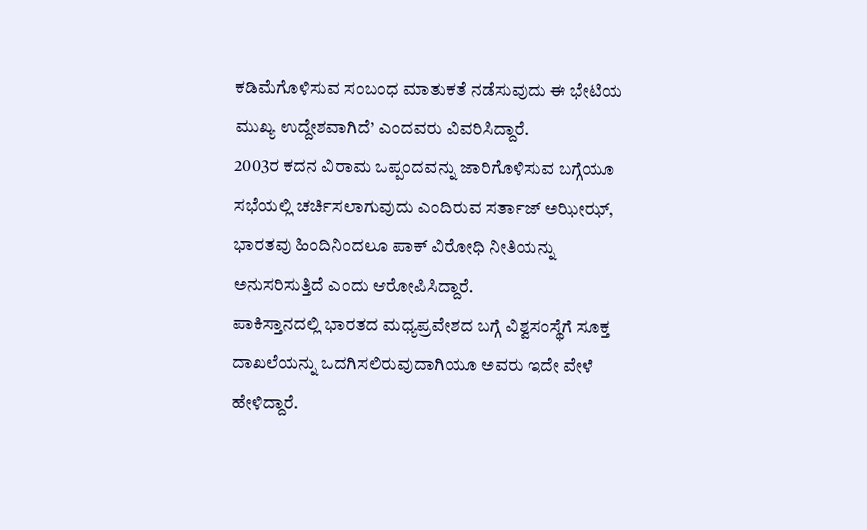ಕಡಿಮೆಗೊಳಿಸುವ ಸಂಬಂಧ ಮಾತುಕತೆ ನಡೆಸುವುದು ಈ ಭೇಟಿಯ ಮುಖ್ಯ ಉದ್ದೇಶವಾಗಿದೆ’ ಎಂದವರು ವಿವರಿಸಿದ್ದಾರೆ.
2003ರ ಕದನ ವಿರಾಮ ಒಪ್ಪಂದವನ್ನು ಜಾರಿಗೊಳಿಸುವ ಬಗ್ಗೆಯೂ ಸಭೆಯಲ್ಲಿ ಚರ್ಚಿಸಲಾಗುವುದು ಎಂದಿರುವ ಸರ್ತಾಜ್ ಅಝೀಝ್, ಭಾರತವು ಹಿಂದಿನಿಂದಲೂ ಪಾಕ್ ವಿರೋಧಿ ನೀತಿಯನ್ನು ಅನುಸರಿಸುತ್ತಿದೆ ಎಂದು ಆರೋಪಿಸಿದ್ದಾರೆ.
ಪಾಕಿಸ್ತಾನದಲ್ಲಿ ಭಾರತದ ಮಧ್ಯಪ್ರವೇಶದ ಬಗ್ಗೆ ವಿಶ್ವಸಂಸ್ಥೆಗೆ ಸೂಕ್ತ ದಾಖಲೆಯನ್ನು ಒದಗಿಸಲಿರುವುದಾಗಿಯೂ ಅವರು ಇದೇ ವೇಳೆ ಹೇಳಿದ್ದಾರೆ.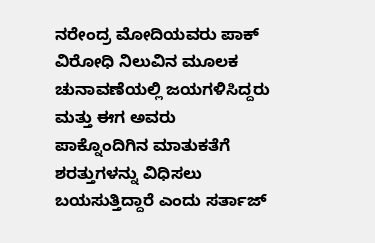ನರೇಂದ್ರ ಮೋದಿಯವರು ಪಾಕ್ ವಿರೋಧಿ ನಿಲುವಿನ ಮೂಲಕ ಚುನಾವಣೆಯಲ್ಲಿ ಜಯಗಳಿಸಿದ್ದರು ಮತ್ತು ಈಗ ಅವರು ಪಾಕ್ನೊಂದಿಗಿನ ಮಾತುಕತೆಗೆ ಶರತ್ತುಗಳನ್ನು ವಿಧಿಸಲು ಬಯಸುತ್ತಿದ್ದಾರೆ ಎಂದು ಸರ್ತಾಜ್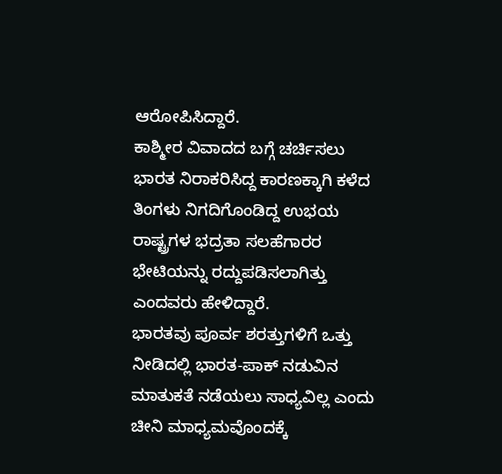ಆರೋಪಿಸಿದ್ದಾರೆ.
ಕಾಶ್ಮೀರ ವಿವಾದದ ಬಗ್ಗೆ ಚರ್ಚಿಸಲು ಭಾರತ ನಿರಾಕರಿಸಿದ್ದ ಕಾರಣಕ್ಕಾಗಿ ಕಳೆದ ತಿಂಗಳು ನಿಗದಿಗೊಂಡಿದ್ದ ಉಭಯ ರಾಷ್ಟ್ರಗಳ ಭದ್ರತಾ ಸಲಹೆಗಾರರ ಭೇಟಿಯನ್ನು ರದ್ದುಪಡಿಸಲಾಗಿತ್ತು ಎಂದವರು ಹೇಳಿದ್ದಾರೆ.
ಭಾರತವು ಪೂರ್ವ ಶರತ್ತುಗಳಿಗೆ ಒತ್ತು ನೀಡಿದಲ್ಲಿ ಭಾರತ-ಪಾಕ್ ನಡುವಿನ ಮಾತುಕತೆ ನಡೆಯಲು ಸಾಧ್ಯವಿಲ್ಲ ಎಂದು ಚೀನಿ ಮಾಧ್ಯಮವೊಂದಕ್ಕೆ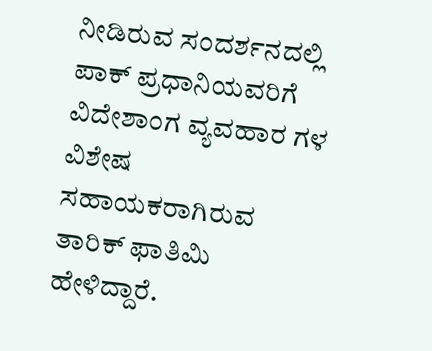ನೀಡಿರುವ ಸಂದರ್ಶನದಲ್ಲಿ ಪಾಕ್ ಪ್ರಧಾನಿಯವರಿಗೆ ವಿದೇಶಾಂಗ ವ್ಯವಹಾರ ಗಳ ವಿಶೇಷ ಸಹಾಯಕರಾಗಿರುವ ತಾರಿಕ್ ಫಾತಿಮಿ ಹೇಳಿದ್ದಾರೆ.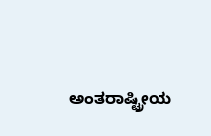ಅಂತರಾಷ್ಟ್ರೀಯ